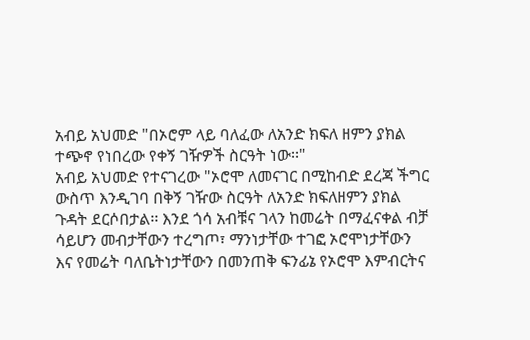አብይ አህመድ "በኦሮም ላይ ባለፈው ለአንድ ክፍለ ዘምን ያክል ተጭኖ የነበረው የቀኝ ገዥዎች ስርዓት ነው፡፡"
አብይ አህመድ የተናገረው "ኦሮሞ ለመናገር በሚከብድ ደረጃ ችግር ውስጥ እንዲገባ በቅኝ ገዥው ስርዓት ለአንድ ክፍለዘምን ያክል ጉዳት ደርሶበታል፡፡ እንደ ጎሳ አብቹና ገላን ከመሬት በማፈናቀል ብቻ ሳይሆን መብታቸውን ተረግጦ፣ ማንነታቸው ተገፎ ኦሮሞነታቸውን እና የመሬት ባለቤትነታቸውን በመንጠቅ ፍንፊኔ የኦሮሞ እምብርትና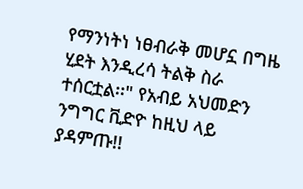የማንነትነ ነፀብራቅ መሆኗ በግዜ ሂደት እንዲረሳ ትልቅ ስራ ተሰርቷል፡፡" የአብይ አህመድን ንግግር ቪድዮ ከዚህ ላይ ያዳምጡ!!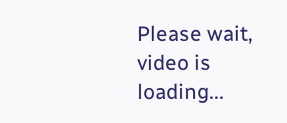Please wait, video is loading...